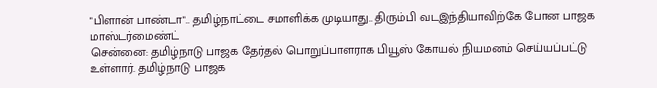"பிளான் பாண்டா".. தமிழ்நாட்டை சமாளிக்க முடியாது.. திரும்பி வடஇந்தியாவிற்கே போன பாஜக மாஸ்டர்மைண்ட்
சென்னை: தமிழ்நாடு பாஜக தேர்தல் பொறுப்பாளராக பியூஸ் கோயல் நியமனம் செய்யப்பட்டு உள்ளார். தமிழ்நாடு பாஜக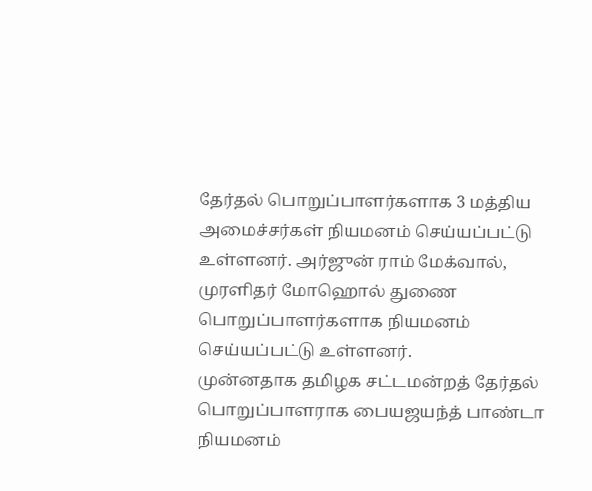தேர்தல் பொறுப்பாளர்களாக 3 மத்திய அமைச்சர்கள் நியமனம் செய்யப்பட்டு உள்ளனர். அர்ஜுன் ராம் மேக்வால், முரளிதர் மோஹொல் துணை பொறுப்பாளர்களாக நியமனம் செய்யப்பட்டு உள்ளனர்.
முன்னதாக தமிழக சட்டமன்றத் தேர்தல் பொறுப்பாளராக பையஜயந்த் பாண்டா நியமனம்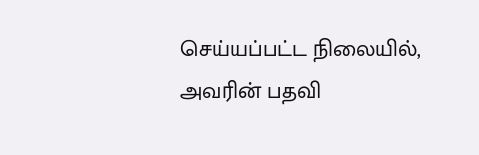செய்யப்பட்ட நிலையில், அவரின் பதவி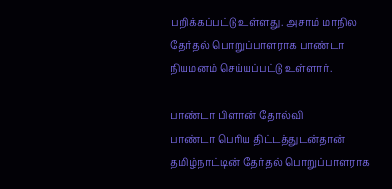பறிக்கப்பட்டு உள்ளது. அசாம் மாநில தேர்தல் பொறுப்பாளராக பாண்டா நியமனம் செய்யப்பட்டு உள்ளார்.

பாண்டா பிளான் தோல்வி
பாண்டா பெரிய திட்டத்துடன்தான் தமிழ்நாட்டின் தேர்தல் பொறுப்பாளராக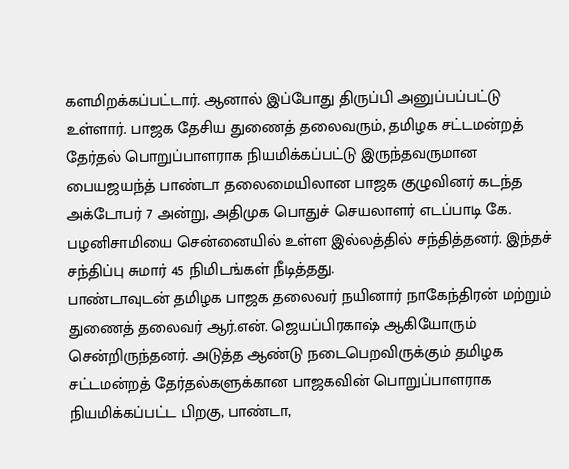களமிறக்கப்பட்டார். ஆனால் இப்போது திருப்பி அனுப்பப்பட்டு உள்ளார். பாஜக தேசிய துணைத் தலைவரும், தமிழக சட்டமன்றத் தேர்தல் பொறுப்பாளராக நியமிக்கப்பட்டு இருந்தவருமான பையஜயந்த் பாண்டா தலைமையிலான பாஜக குழுவினர் கடந்த அக்டோபர் 7 அன்று, அதிமுக பொதுச் செயலாளர் எடப்பாடி கே. பழனிசாமியை சென்னையில் உள்ள இல்லத்தில் சந்தித்தனர். இந்தச் சந்திப்பு சுமார் 45 நிமிடங்கள் நீடித்தது.
பாண்டாவுடன் தமிழக பாஜக தலைவர் நயினார் நாகேந்திரன் மற்றும் துணைத் தலைவர் ஆர்.என். ஜெயப்பிரகாஷ் ஆகியோரும் சென்றிருந்தனர். அடுத்த ஆண்டு நடைபெறவிருக்கும் தமிழக சட்டமன்றத் தேர்தல்களுக்கான பாஜகவின் பொறுப்பாளராக நியமிக்கப்பட்ட பிறகு, பாண்டா,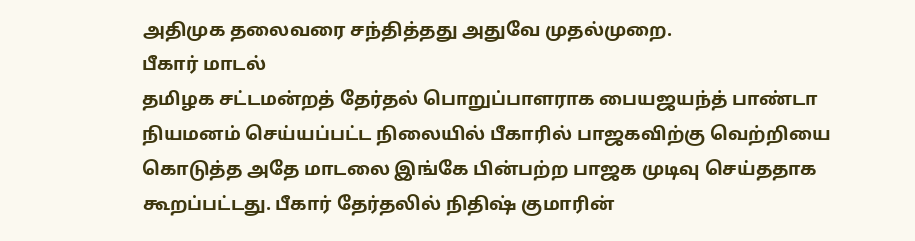அதிமுக தலைவரை சந்தித்தது அதுவே முதல்முறை.
பீகார் மாடல்
தமிழக சட்டமன்றத் தேர்தல் பொறுப்பாளராக பையஜயந்த் பாண்டா நியமனம் செய்யப்பட்ட நிலையில் பீகாரில் பாஜகவிற்கு வெற்றியை கொடுத்த அதே மாடலை இங்கே பின்பற்ற பாஜக முடிவு செய்ததாக கூறப்பட்டது. பீகார் தேர்தலில் நிதிஷ் குமாரின்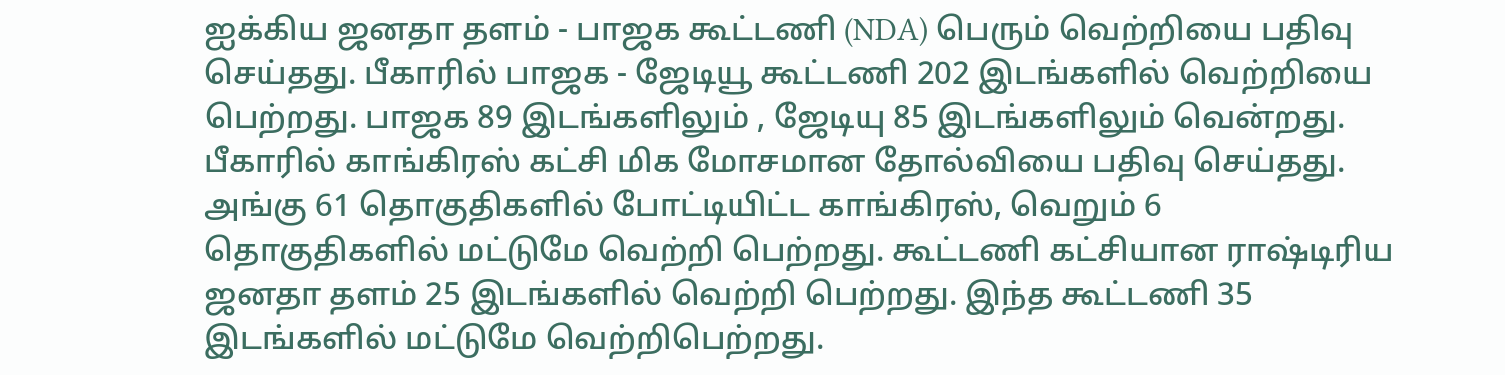ஐக்கிய ஜனதா தளம் - பாஜக கூட்டணி (NDA) பெரும் வெற்றியை பதிவு செய்தது. பீகாரில் பாஜக - ஜேடியூ கூட்டணி 202 இடங்களில் வெற்றியை பெற்றது. பாஜக 89 இடங்களிலும் , ஜேடியு 85 இடங்களிலும் வென்றது.
பீகாரில் காங்கிரஸ் கட்சி மிக மோசமான தோல்வியை பதிவு செய்தது. அங்கு 61 தொகுதிகளில் போட்டியிட்ட காங்கிரஸ், வெறும் 6 தொகுதிகளில் மட்டுமே வெற்றி பெற்றது. கூட்டணி கட்சியான ராஷ்டிரிய ஜனதா தளம் 25 இடங்களில் வெற்றி பெற்றது. இந்த கூட்டணி 35 இடங்களில் மட்டுமே வெற்றிபெற்றது.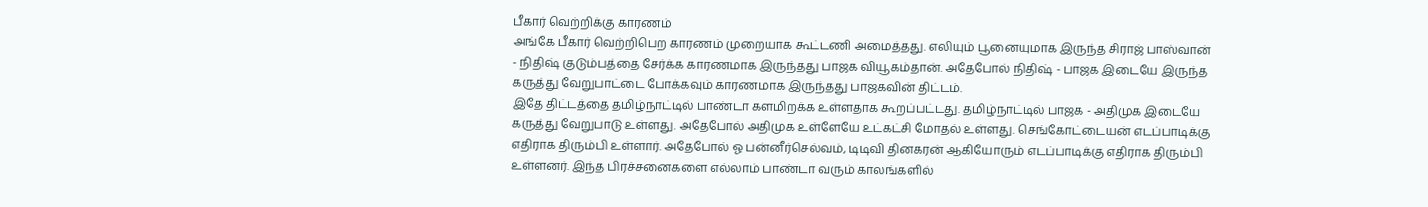பீகார் வெற்றிக்கு காரணம்
அங்கே பீகார் வெற்றிபெற காரணம் முறையாக கூட்டணி அமைத்தது. எலியும் பூனையுமாக இருந்த சிராஜ் பாஸ்வான் - நிதிஷ் குடும்பத்தை சேர்க்க காரணமாக இருந்தது பாஜக வியூகம்தான். அதேபோல் நிதிஷ் - பாஜக இடையே இருந்த கருத்து வேறுபாட்டை போக்கவும் காரணமாக இருந்தது பாஜகவின் திட்டம்.
இதே திட்டத்தை தமிழ்நாட்டில் பாண்டா களமிறக்க உள்ளதாக கூறப்பட்டது. தமிழ்நாட்டில் பாஜக - அதிமுக இடையே கருத்து வேறுபாடு உள்ளது. அதேபோல் அதிமுக உள்ளேயே உட்கட்சி மோதல் உள்ளது. செங்கோட்டையன் எடப்பாடிக்கு எதிராக திரும்பி உள்ளார். அதேபோல் ஓ பன்னீர்செல்வம், டிடிவி தினகரன் ஆகியோரும் எடப்பாடிக்கு எதிராக திரும்பி உள்ளனர். இந்த பிரச்சனைகளை எல்லாம் பாண்டா வரும் காலங்களில்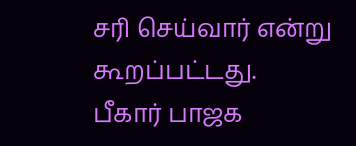சரி செய்வார் என்று கூறப்பட்டது.
பீகார் பாஜக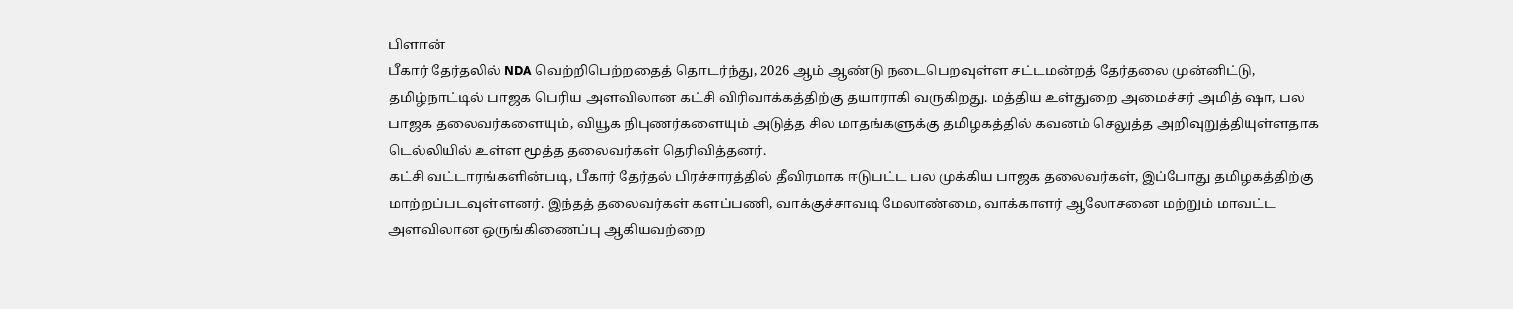பிளான்
பீகார் தேர்தலில் NDA வெற்றிபெற்றதைத் தொடர்ந்து, 2026 ஆம் ஆண்டு நடைபெறவுள்ள சட்டமன்றத் தேர்தலை முன்னிட்டு, தமிழ்நாட்டில் பாஜக பெரிய அளவிலான கட்சி விரிவாக்கத்திற்கு தயாராகி வருகிறது. மத்திய உள்துறை அமைச்சர் அமித் ஷா, பல பாஜக தலைவர்களையும், வியூக நிபுணர்களையும் அடுத்த சில மாதங்களுக்கு தமிழகத்தில் கவனம் செலுத்த அறிவுறுத்தியுள்ளதாக டெல்லியில் உள்ள மூத்த தலைவர்கள் தெரிவித்தனர்.
கட்சி வட்டாரங்களின்படி, பீகார் தேர்தல் பிரச்சாரத்தில் தீவிரமாக ஈடுபட்ட பல முக்கிய பாஜக தலைவர்கள், இப்போது தமிழகத்திற்கு மாற்றப்படவுள்ளனர். இந்தத் தலைவர்கள் களப்பணி, வாக்குச்சாவடி மேலாண்மை, வாக்காளர் ஆலோசனை மற்றும் மாவட்ட அளவிலான ஒருங்கிணைப்பு ஆகியவற்றை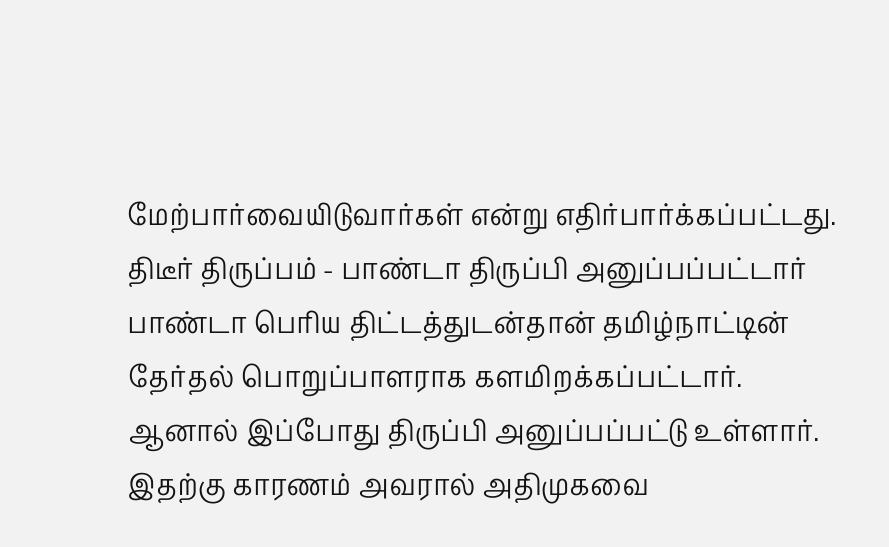மேற்பார்வையிடுவார்கள் என்று எதிர்பார்க்கப்பட்டது.
திடீர் திருப்பம் - பாண்டா திருப்பி அனுப்பப்பட்டார்
பாண்டா பெரிய திட்டத்துடன்தான் தமிழ்நாட்டின் தேர்தல் பொறுப்பாளராக களமிறக்கப்பட்டார். ஆனால் இப்போது திருப்பி அனுப்பப்பட்டு உள்ளார். இதற்கு காரணம் அவரால் அதிமுகவை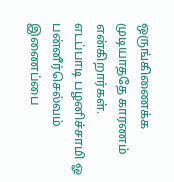ஒருங்கிணைக்க முடியாததே காரணம் என்கிறார்கள்.
எடப்பாடி பழனிச்சாமி ஓ பன்னீர்செல்வம் இணைப்பை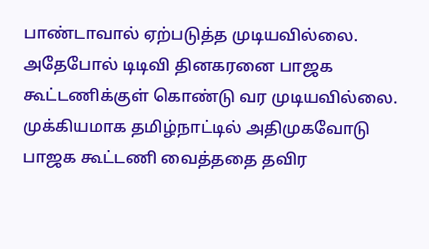பாண்டாவால் ஏற்படுத்த முடியவில்லை. அதேபோல் டிடிவி தினகரனை பாஜக கூட்டணிக்குள் கொண்டு வர முடியவில்லை. முக்கியமாக தமிழ்நாட்டில் அதிமுகவோடு பாஜக கூட்டணி வைத்ததை தவிர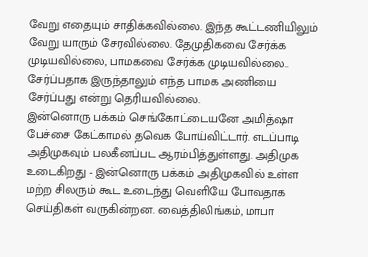வேறு எதையும் சாதிக்கவில்லை. இந்த கூட்டணியிலும் வேறு யாரும் சேரவில்லை. தேமுதிகவை சேர்க்க முடியவில்லை, பாமகவை சேர்க்க முடியவில்லை.. சேர்ப்பதாக இருந்தாலும் எந்த பாமக அணியை சேர்ப்பது என்று தெரியவில்லை.
இன்னொரு பக்கம் செங்கோட்டையனே அமித்ஷா பேச்சை கேட்காமல் தவெக போய்விட்டார். எடப்பாடி அதிமுகவும் பலகீனப்பட ஆரம்பித்துள்ளது. அதிமுக உடைகிறது - இன்னொரு பக்கம் அதிமுகவில் உள்ள மற்ற சிலரும் கூட உடைந்து வெளியே போவதாக செய்திகள் வருகின்றன. வைத்திலிங்கம், மாபா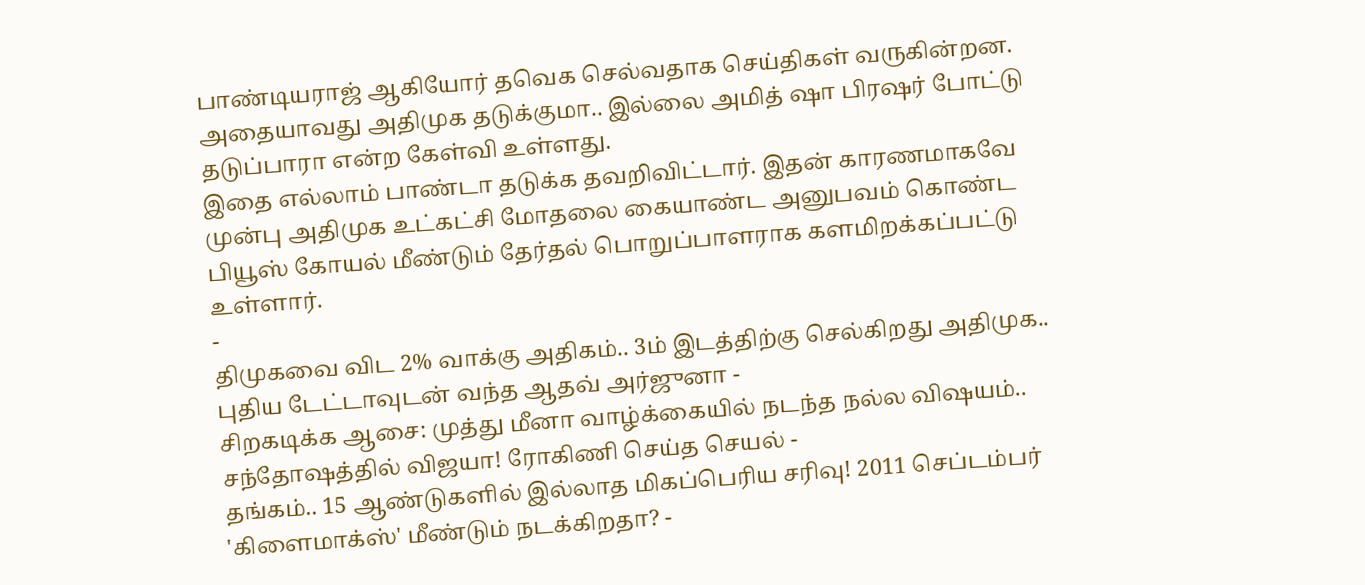பாண்டியராஜ் ஆகியோர் தவெக செல்வதாக செய்திகள் வருகின்றன. அதையாவது அதிமுக தடுக்குமா.. இல்லை அமித் ஷா பிரஷர் போட்டு தடுப்பாரா என்ற கேள்வி உள்ளது.
இதை எல்லாம் பாண்டா தடுக்க தவறிவிட்டார். இதன் காரணமாகவே முன்பு அதிமுக உட்கட்சி மோதலை கையாண்ட அனுபவம் கொண்ட பியூஸ் கோயல் மீண்டும் தேர்தல் பொறுப்பாளராக களமிறக்கப்பட்டு உள்ளார்.
-
திமுகவை விட 2% வாக்கு அதிகம்.. 3ம் இடத்திற்கு செல்கிறது அதிமுக.. புதிய டேட்டாவுடன் வந்த ஆதவ் அர்ஜுனா -
சிறகடிக்க ஆசை: முத்து மீனா வாழ்க்கையில் நடந்த நல்ல விஷயம்.. சந்தோஷத்தில் விஜயா! ரோகிணி செய்த செயல் -
தங்கம்.. 15 ஆண்டுகளில் இல்லாத மிகப்பெரிய சரிவு! 2011 செப்டம்பர் 'கிளைமாக்ஸ்' மீண்டும் நடக்கிறதா? -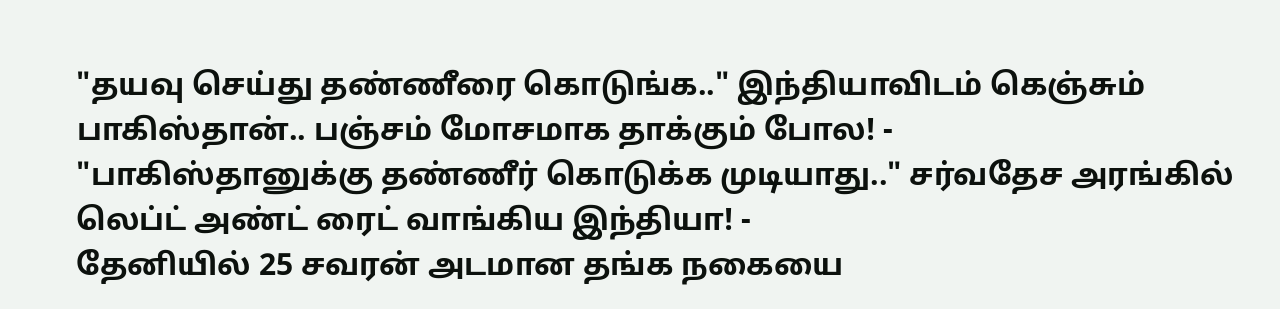"தயவு செய்து தண்ணீரை கொடுங்க.." இந்தியாவிடம் கெஞ்சும் பாகிஸ்தான்.. பஞ்சம் மோசமாக தாக்கும் போல! -
"பாகிஸ்தானுக்கு தண்ணீர் கொடுக்க முடியாது.." சர்வதேச அரங்கில் லெப்ட் அண்ட் ரைட் வாங்கிய இந்தியா! -
தேனியில் 25 சவரன் அடமான தங்க நகையை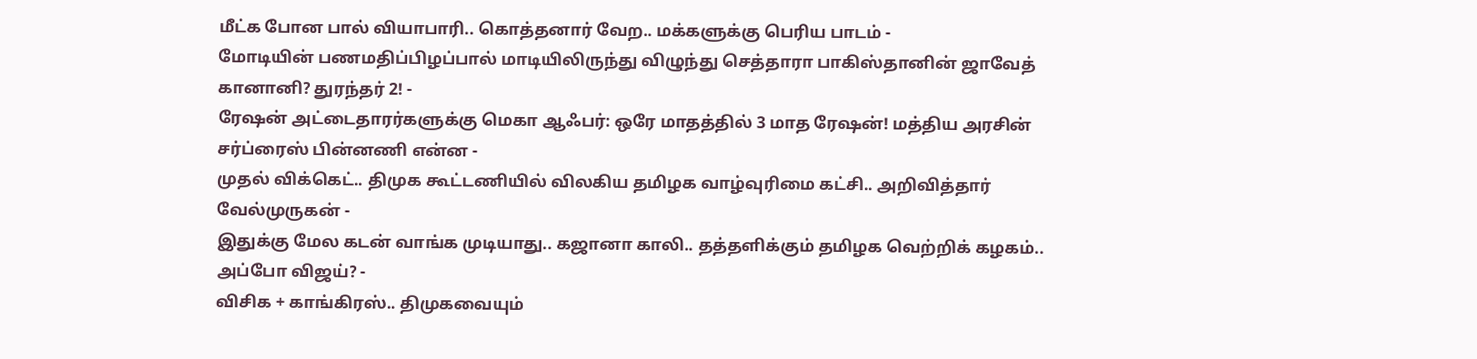மீட்க போன பால் வியாபாரி.. கொத்தனார் வேற.. மக்களுக்கு பெரிய பாடம் -
மோடியின் பணமதிப்பிழப்பால் மாடியிலிருந்து விழுந்து செத்தாரா பாகிஸ்தானின் ஜாவேத் கானானி? துரந்தர் 2! -
ரேஷன் அட்டைதாரர்களுக்கு மெகா ஆஃபர்: ஒரே மாதத்தில் 3 மாத ரேஷன்! மத்திய அரசின் சர்ப்ரைஸ் பின்னணி என்ன -
முதல் விக்கெட்.. திமுக கூட்டணியில் விலகிய தமிழக வாழ்வுரிமை கட்சி.. அறிவித்தார் வேல்முருகன் -
இதுக்கு மேல கடன் வாங்க முடியாது.. கஜானா காலி.. தத்தளிக்கும் தமிழக வெற்றிக் கழகம்.. அப்போ விஜய்? -
விசிக + காங்கிரஸ்.. திமுகவையும்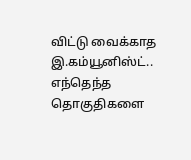விட்டு வைக்காத இ.கம்யூனிஸ்ட்.. எந்தெந்த தொகுதிகளை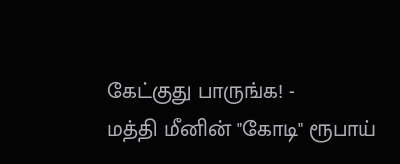கேட்குது பாருங்க! -
மத்தி மீனின் "கோடி" ரூபாய்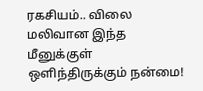ரகசியம்.. விலை மலிவான இந்த மீனுக்குள் ஒளிந்திருக்கும் நன்மை!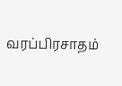வரப்பிரசாதம்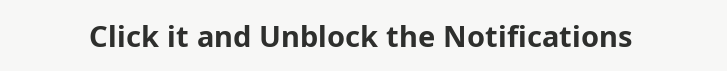Click it and Unblock the Notifications